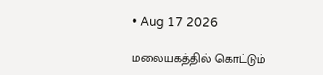• Aug 17 2026

மலையகத்தில் கொட்டும்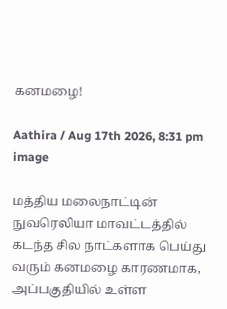கனமழை!

Aathira / Aug 17th 2026, 8:31 pm
image

மத்திய மலைநாட்டின் நுவரெலியா மாவட்டத்தில் கடந்த சில நாட்களாக பெய்து வரும் கனமழை காரணமாக, அப்பகுதியில் உள்ள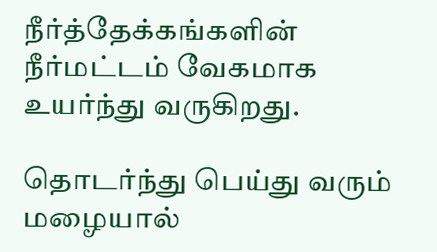நீர்த்தேக்கங்களின் நீர்மட்டம் வேகமாக உயர்ந்து வருகிறது.

தொடர்ந்து பெய்து வரும் மழையால்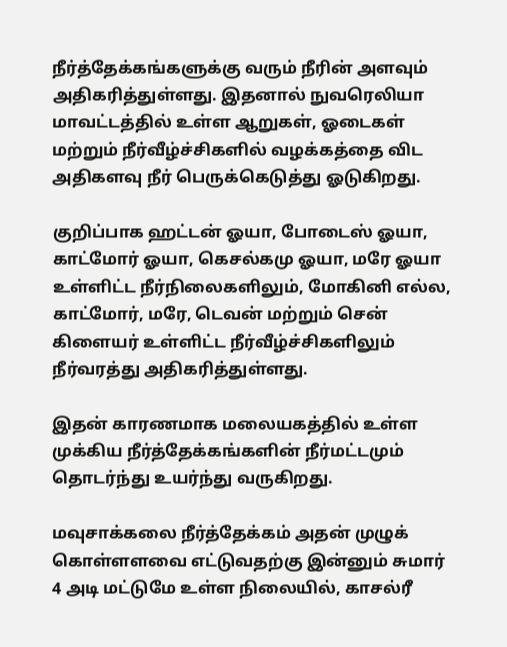நீர்த்தேக்கங்களுக்கு வரும் நீரின் அளவும் அதிகரித்துள்ளது. இதனால் நுவரெலியா மாவட்டத்தில் உள்ள ஆறுகள், ஓடைகள் மற்றும் நீர்வீழ்ச்சிகளில் வழக்கத்தை விட அதிகளவு நீர் பெருக்கெடுத்து ஓடுகிறது.

குறிப்பாக ஹட்டன் ஓயா, போடைஸ் ஓயா, காட்மோர் ஓயா, கெசல்கமு ஓயா, மரே ஓயா உள்ளிட்ட நீர்நிலைகளிலும், மோகினி எல்ல, காட்மோர், மரே, டெவன் மற்றும் சென் கிளையர் உள்ளிட்ட நீர்வீழ்ச்சிகளிலும் நீர்வரத்து அதிகரித்துள்ளது.

இதன் காரணமாக மலையகத்தில் உள்ள முக்கிய நீர்த்தேக்கங்களின் நீர்மட்டமும் தொடர்ந்து உயர்ந்து வருகிறது.

மவுசாக்கலை நீர்த்தேக்கம் அதன் முழுக் கொள்ளளவை எட்டுவதற்கு இன்னும் சுமார் 4 அடி மட்டுமே உள்ள நிலையில், காசல்ரீ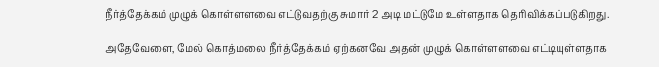நீர்த்தேக்கம் முழுக் கொள்ளளவை எட்டுவதற்கு சுமார் 2 அடி மட்டுமே உள்ளதாக தெரிவிக்கப்படுகிறது.

அதேவேளை, மேல் கொத்மலை நீர்த்தேக்கம் ஏற்கனவே அதன் முழுக் கொள்ளளவை எட்டியுள்ளதாக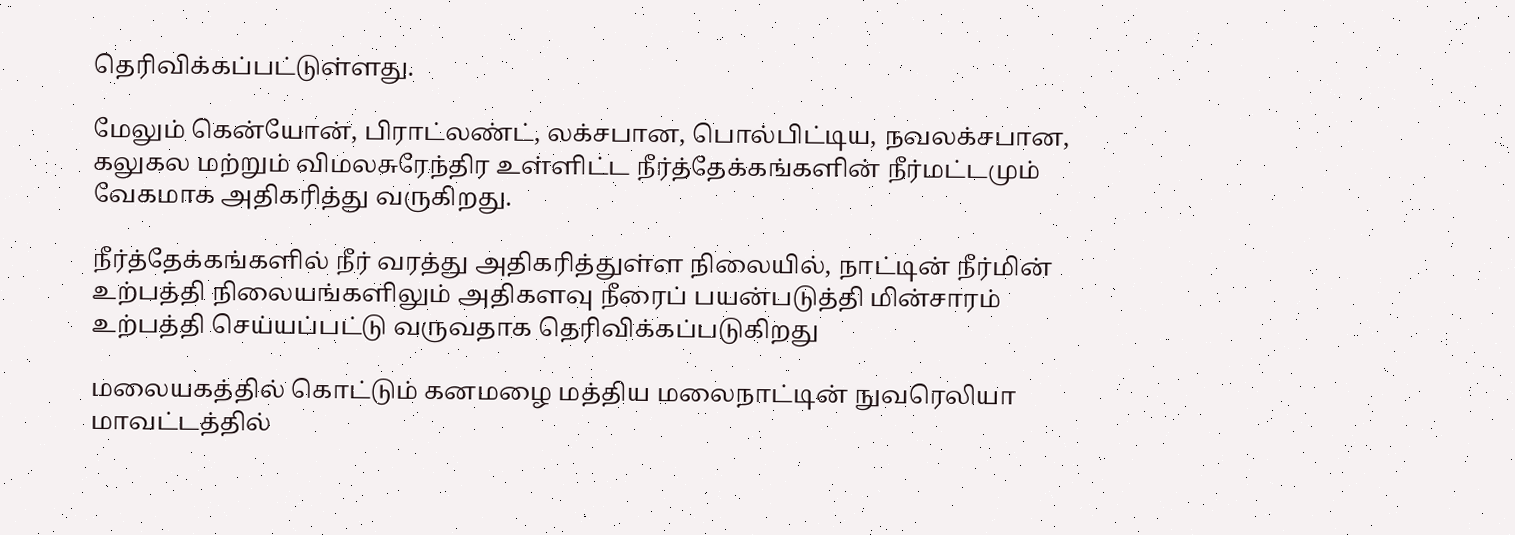தெரிவிக்கப்பட்டுள்ளது.

மேலும் கென்யோன், பிராட்லண்ட், லக்சபான, பொல்பிட்டிய, நவலக்சபான, கலுகல மற்றும் விமலசுரேந்திர உள்ளிட்ட நீர்த்தேக்கங்களின் நீர்மட்டமும் வேகமாக அதிகரித்து வருகிறது.

நீர்த்தேக்கங்களில் நீர் வரத்து அதிகரித்துள்ள நிலையில், நாட்டின் நீர்மின் உற்பத்தி நிலையங்களிலும் அதிகளவு நீரைப் பயன்படுத்தி மின்சாரம் உற்பத்தி செய்யப்பட்டு வருவதாக தெரிவிக்கப்படுகிறது

மலையகத்தில் கொட்டும் கனமழை மத்திய மலைநாட்டின் நுவரெலியா மாவட்டத்தில்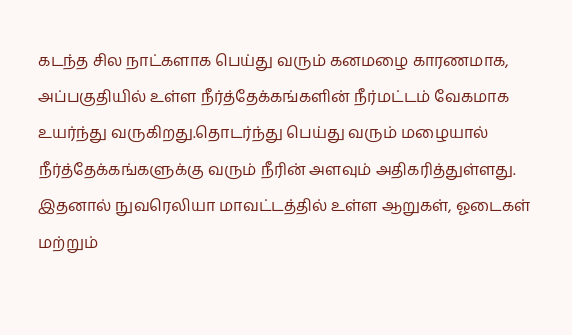கடந்த சில நாட்களாக பெய்து வரும் கனமழை காரணமாக, அப்பகுதியில் உள்ள நீர்த்தேக்கங்களின் நீர்மட்டம் வேகமாக உயர்ந்து வருகிறது.தொடர்ந்து பெய்து வரும் மழையால் நீர்த்தேக்கங்களுக்கு வரும் நீரின் அளவும் அதிகரித்துள்ளது. இதனால் நுவரெலியா மாவட்டத்தில் உள்ள ஆறுகள், ஓடைகள் மற்றும்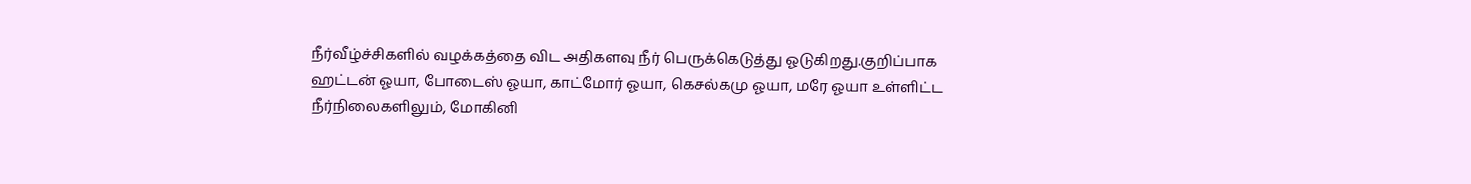நீர்வீழ்ச்சிகளில் வழக்கத்தை விட அதிகளவு நீர் பெருக்கெடுத்து ஓடுகிறது.குறிப்பாக ஹட்டன் ஓயா, போடைஸ் ஓயா, காட்மோர் ஓயா, கெசல்கமு ஓயா, மரே ஓயா உள்ளிட்ட நீர்நிலைகளிலும், மோகினி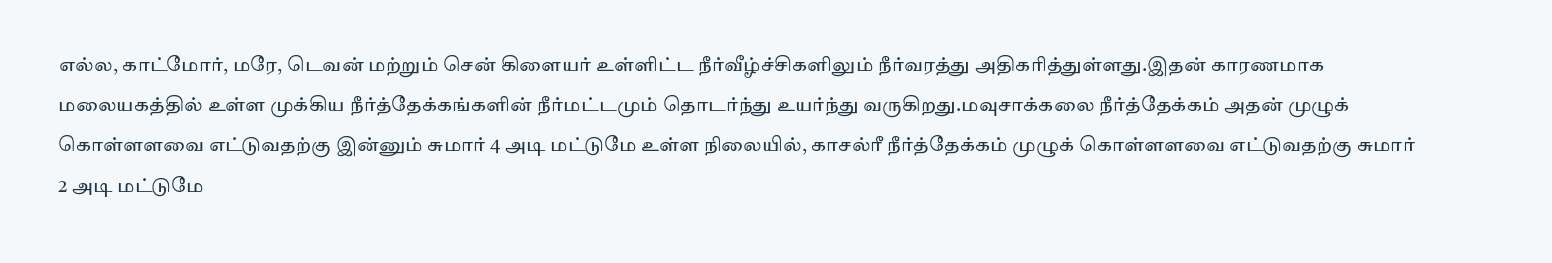எல்ல, காட்மோர், மரே, டெவன் மற்றும் சென் கிளையர் உள்ளிட்ட நீர்வீழ்ச்சிகளிலும் நீர்வரத்து அதிகரித்துள்ளது.இதன் காரணமாக மலையகத்தில் உள்ள முக்கிய நீர்த்தேக்கங்களின் நீர்மட்டமும் தொடர்ந்து உயர்ந்து வருகிறது.மவுசாக்கலை நீர்த்தேக்கம் அதன் முழுக் கொள்ளளவை எட்டுவதற்கு இன்னும் சுமார் 4 அடி மட்டுமே உள்ள நிலையில், காசல்ரீ நீர்த்தேக்கம் முழுக் கொள்ளளவை எட்டுவதற்கு சுமார் 2 அடி மட்டுமே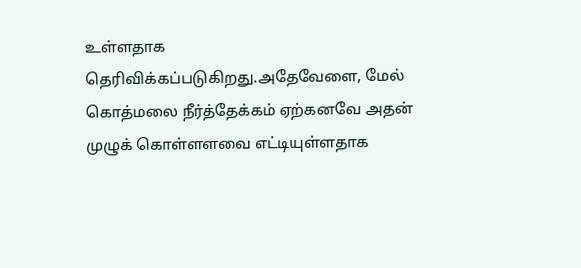உள்ளதாக தெரிவிக்கப்படுகிறது.அதேவேளை, மேல் கொத்மலை நீர்த்தேக்கம் ஏற்கனவே அதன் முழுக் கொள்ளளவை எட்டியுள்ளதாக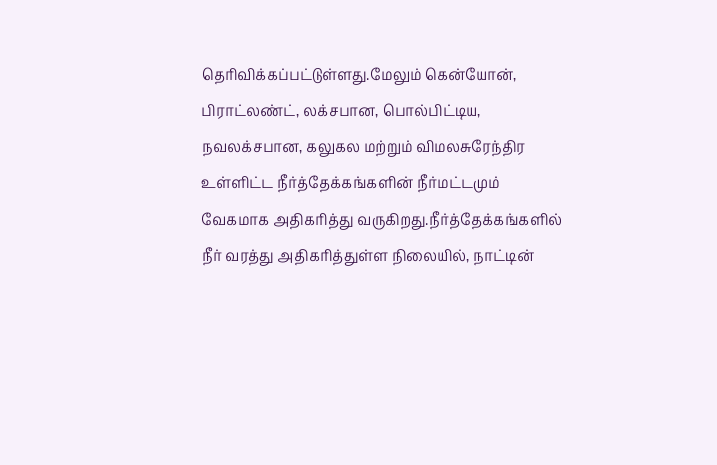தெரிவிக்கப்பட்டுள்ளது.மேலும் கென்யோன், பிராட்லண்ட், லக்சபான, பொல்பிட்டிய, நவலக்சபான, கலுகல மற்றும் விமலசுரேந்திர உள்ளிட்ட நீர்த்தேக்கங்களின் நீர்மட்டமும் வேகமாக அதிகரித்து வருகிறது.நீர்த்தேக்கங்களில் நீர் வரத்து அதிகரித்துள்ள நிலையில், நாட்டின்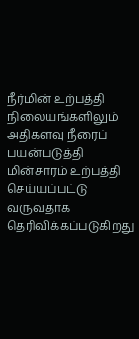நீர்மின் உற்பத்தி நிலையங்களிலும் அதிகளவு நீரைப் பயன்படுத்தி மின்சாரம் உற்பத்தி செய்யப்பட்டு வருவதாக தெரிவிக்கப்படுகிறது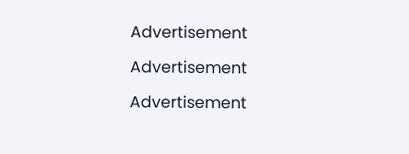Advertisement

Advertisement

Advertisement